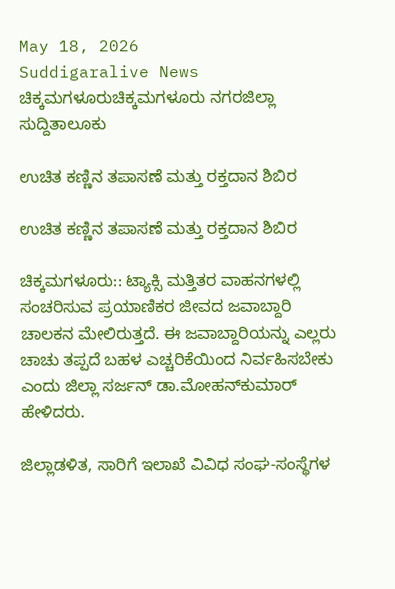May 18, 2026
Suddigaralive News
ಚಿಕ್ಕಮಗಳೂರುಚಿಕ್ಕಮಗಳೂರು ನಗರಜಿಲ್ಲಾ ಸುದ್ದಿತಾಲೂಕು

ಉಚಿತ ಕಣ್ಣಿನ ತಪಾಸಣೆ ಮತ್ತು ರಕ್ತದಾನ ಶಿಬಿರ

ಉಚಿತ ಕಣ್ಣಿನ ತಪಾಸಣೆ ಮತ್ತು ರಕ್ತದಾನ ಶಿಬಿರ

ಚಿಕ್ಕಮಗಳೂರು:: ಟ್ಯಾಕ್ಸಿ ಮತ್ತಿತರ ವಾಹನಗಳಲ್ಲಿ ಸಂಚರಿಸುವ ಪ್ರಯಾಣಿಕರ ಜೀವದ ಜವಾಬ್ದಾರಿ ಚಾಲಕನ ಮೇಲಿರುತ್ತದೆ. ಈ ಜವಾಬ್ದಾರಿಯನ್ನು ಎಲ್ಲರು ಚಾಚು ತಪ್ಪದೆ ಬಹಳ ಎಚ್ಚರಿಕೆಯಿಂದ ನಿರ್ವಹಿಸಬೇಕು ಎಂದು ಜಿಲ್ಲಾ ಸರ್ಜನ್ ಡಾ.ಮೋಹನ್‌ಕುಮಾರ್ ಹೇಳಿದರು.

ಜಿಲ್ಲಾಡಳಿತ, ಸಾರಿಗೆ ಇಲಾಖೆ ವಿವಿಧ ಸಂಘ-ಸಂಸ್ಥೆಗಳ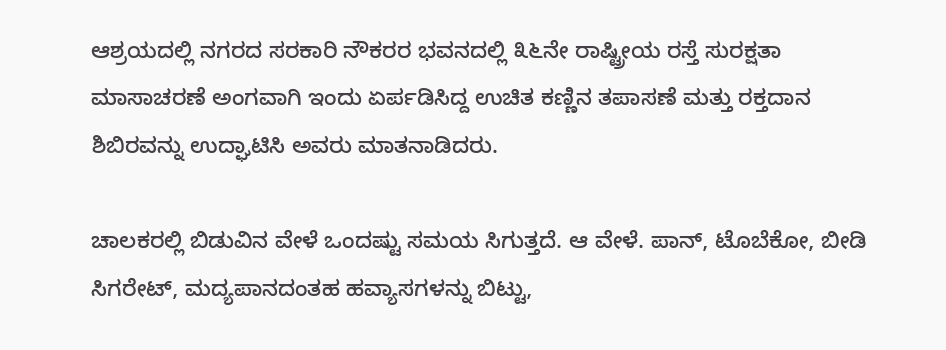ಆಶ್ರಯದಲ್ಲಿ ನಗರದ ಸರಕಾರಿ ನೌಕರರ ಭವನದಲ್ಲಿ ೩೬ನೇ ರಾಷ್ಟ್ರೀಯ ರಸ್ತೆ ಸುರಕ್ಷತಾ ಮಾಸಾಚರಣೆ ಅಂಗವಾಗಿ ಇಂದು ಏರ್ಪಡಿಸಿದ್ದ ಉಚಿತ ಕಣ್ಣಿನ ತಪಾಸಣೆ ಮತ್ತು ರಕ್ತದಾನ ಶಿಬಿರವನ್ನು ಉದ್ಘಾಟಿಸಿ ಅವರು ಮಾತನಾಡಿದರು.

ಚಾಲಕರಲ್ಲಿ ಬಿಡುವಿನ ವೇಳೆ ಒಂದಷ್ಟು ಸಮಯ ಸಿಗುತ್ತದೆ. ಆ ವೇಳೆ. ಪಾನ್, ಟೊಬೆಕೋ, ಬೀಡಿ ಸಿಗರೇಟ್, ಮದ್ಯಪಾನದಂತಹ ಹವ್ಯಾಸಗಳನ್ನು ಬಿಟ್ಟು,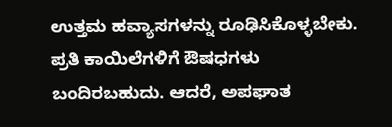ಉತ್ತಮ ಹವ್ಯಾಸಗಳನ್ನು ರೂಢಿಸಿಕೊಳ್ಳಬೇಕು. ಪ್ರತಿ ಕಾಯಿಲೆಗಳಿಗೆ ಔಷಧಗಳು ಬಂದಿರಬಹುದು. ಆದರೆ, ಅಪಘಾತ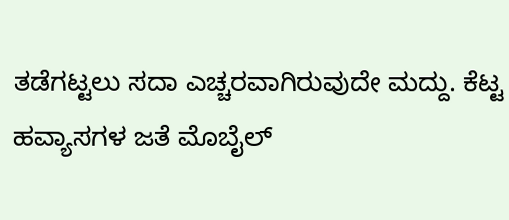ತಡೆಗಟ್ಟಲು ಸದಾ ಎಚ್ಚರವಾಗಿರುವುದೇ ಮದ್ದು. ಕೆಟ್ಟ ಹವ್ಯಾಸಗಳ ಜತೆ ಮೊಬೈಲ್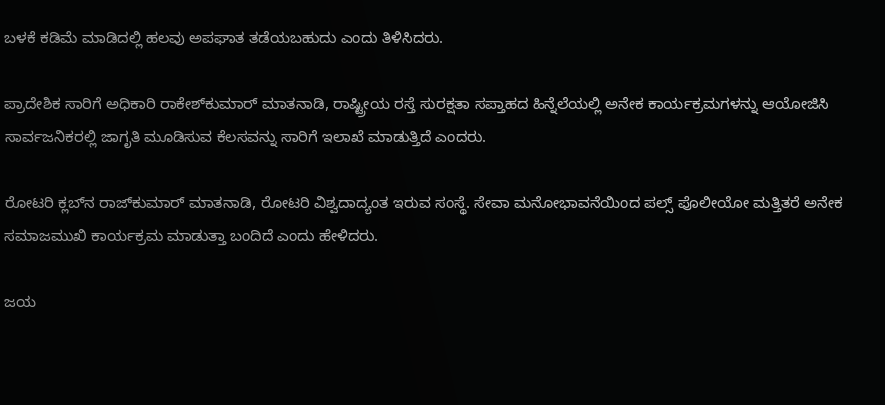ಬಳಕೆ ಕಡಿಮೆ ಮಾಡಿದಲ್ಲಿ ಹಲವು ಅಪಘಾತ ತಡೆಯಬಹುದು ಎಂದು ತಿಳಿಸಿದರು.

ಪ್ರಾದೇಶಿಕ ಸಾರಿಗೆ ಅಧಿಕಾರಿ ರಾಕೇಶ್‌ಕುಮಾರ್ ಮಾತನಾಡಿ, ರಾಷ್ಟ್ರೀಯ ರಸ್ತೆ ಸುರಕ್ಷತಾ ಸಪ್ತಾಹದ ಹಿನ್ನೆಲೆಯಲ್ಲಿ ಅನೇಕ ಕಾರ್ಯಕ್ರಮಗಳನ್ನು ಆಯೋಜಿಸಿ ಸಾರ್ವಜನಿಕರಲ್ಲಿ ಜಾಗೃತಿ ಮೂಡಿಸುವ ಕೆಲಸವನ್ನು ಸಾರಿಗೆ ಇಲಾಖೆ ಮಾಡುತ್ತಿದೆ ಎಂದರು.

ರೋಟರಿ ಕ್ಲಬ್‌ನ ರಾಜ್‌ಕುಮಾರ್ ಮಾತನಾಡಿ, ರೋಟರಿ ವಿಶ್ವದಾದ್ಯಂತ ಇರುವ ಸಂಸ್ಥೆ. ಸೇವಾ ಮನೋಭಾವನೆಯಿಂದ ಪಲ್ಸ್ ಪೊಲೀಯೋ ಮತ್ತಿತರೆ ಅನೇಕ ಸಮಾಜಮುಖಿ ಕಾರ್ಯಕ್ರಮ ಮಾಡುತ್ತಾ ಬಂದಿದೆ ಎಂದು ಹೇಳಿದರು.

ಜಯ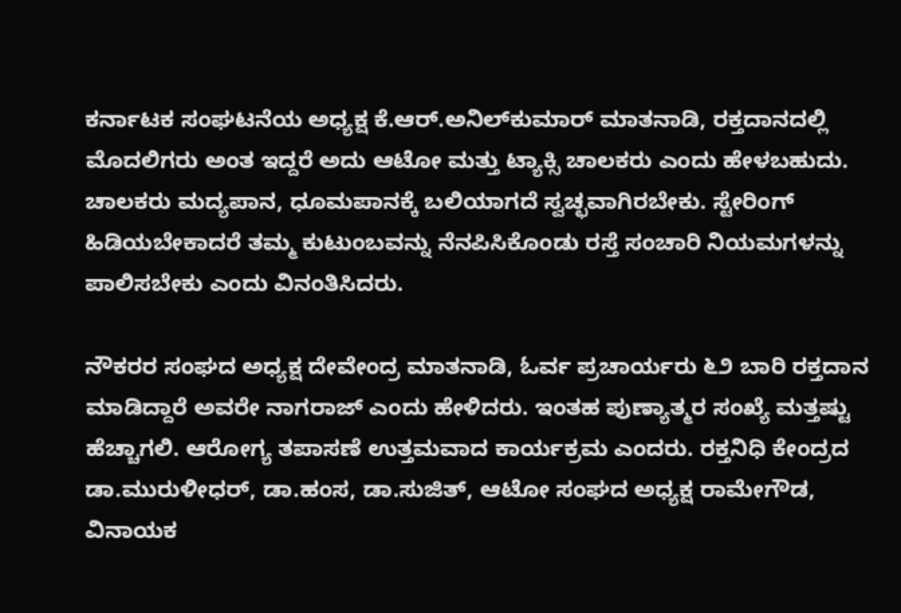ಕರ್ನಾಟಕ ಸಂಘಟನೆಯ ಅಧ್ಯಕ್ಷ ಕೆ.ಆರ್.ಅನಿಲ್‌ಕುಮಾರ್ ಮಾತನಾಡಿ, ರಕ್ತದಾನದಲ್ಲಿ ಮೊದಲಿಗರು ಅಂತ ಇದ್ದರೆ ಅದು ಆಟೋ ಮತ್ತು ಟ್ಯಾಕ್ಸಿ ಚಾಲಕರು ಎಂದು ಹೇಳಬಹುದು. ಚಾಲಕರು ಮದ್ಯಪಾನ, ಧೂಮಪಾನಕ್ಕೆ ಬಲಿಯಾಗದೆ ಸ್ವಚ್ಛವಾಗಿರಬೇಕು. ಸ್ಟೇರಿಂಗ್ ಹಿಡಿಯಬೇಕಾದರೆ ತಮ್ಮ ಕುಟುಂಬವನ್ನು ನೆನಪಿಸಿಕೊಂಡು ರಸ್ತೆ ಸಂಚಾರಿ ನಿಯಮಗಳನ್ನು ಪಾಲಿಸಬೇಕು ಎಂದು ವಿನಂತಿಸಿದರು.

ನೌಕರರ ಸಂಘದ ಅಧ್ಯಕ್ಷ ದೇವೇಂದ್ರ ಮಾತನಾಡಿ, ಓರ್ವ ಪ್ರಚಾರ್ಯರು ೬೨ ಬಾರಿ ರಕ್ತದಾನ ಮಾಡಿದ್ದಾರೆ ಅವರೇ ನಾಗರಾಜ್ ಎಂದು ಹೇಳಿದರು. ಇಂತಹ ಪುಣ್ಯಾತ್ಮರ ಸಂಖ್ಯೆ ಮತ್ತಷ್ಟು ಹೆಚ್ಚಾಗಲಿ. ಆರೋಗ್ಯ ತಪಾಸಣೆ ಉತ್ತಮವಾದ ಕಾರ್ಯಕ್ರಮ ಎಂದರು. ರಕ್ತನಿಧಿ ಕೇಂದ್ರದ ಡಾ.ಮುರುಳೀಧರ್, ಡಾ.ಹಂಸ, ಡಾ.ಸುಜಿತ್, ಆಟೋ ಸಂಘದ ಅಧ್ಯಕ್ಷ ರಾಮೇಗೌಡ, ವಿನಾಯಕ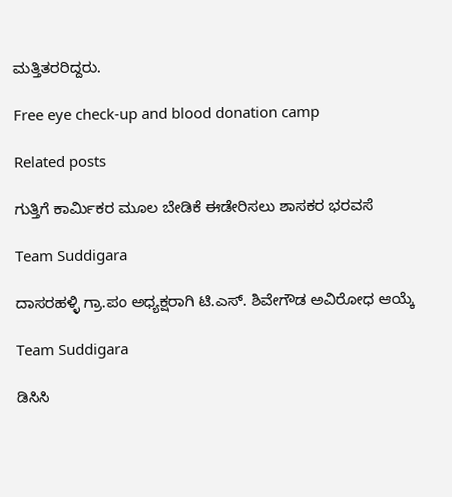ಮತ್ತಿತರರಿದ್ದರು.

Free eye check-up and blood donation camp

Related posts

ಗುತ್ತಿಗೆ ಕಾರ್ಮಿಕರ ಮೂಲ ಬೇಡಿಕೆ ಈಡೇರಿಸಲು ಶಾಸಕರ ಭರವಸೆ

Team Suddigara

ದಾಸರಹಳ್ಳಿ ಗ್ರಾ.ಪಂ ಅಧ್ಯಕ್ಷರಾಗಿ ಟಿ.ಎಸ್. ಶಿವೇಗೌಡ ಅವಿರೋಧ ಆಯ್ಕೆ

Team Suddigara

ಡಿಸಿಸಿ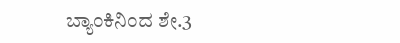ಬ್ಯಾಂಕಿನಿಂದ ಶೇ.3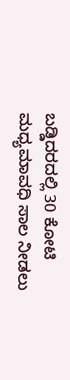ಬಡ್ಡಿದರದಲ್ಲಿ 30 ಕೋಟಿ ಮಧ್ಯಮಾವಧಿ ಸಾಲ ನೀಡಲು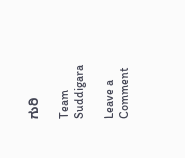ಗುರಿ

Team Suddigara

Leave a Comment